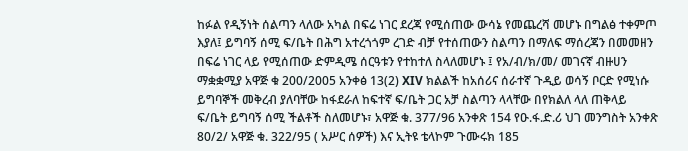ከፉል የዲኝነት ሰልጣን ላለው አካል በፍሬ ነገር ደረጃ የሚሰጠው ውሳኔ የመጨረሻ መሆኑ በግልፅ ተቀምጦ እያለ፤ ይግባኝ ሰሚ ፍ/ቤት በሕግ አተረጎጎም ረገድ ብቻ የተሰጠውን ስልጣን በማለፍ ማሰረጃን በመመዘን በፍሬ ነገር ላይ የሚሰጠው ድምዲሜ ሰርዓቱን የተከተለ ስላለመሆኑ ፤ የአ/ብ/ክ/መ/ መገናኛ ብዙሀን ማቋቋሚያ አዋጅ ቁ 200/2005 አንቀፅ 13(2) XIV ክልልች ከአሰሪና ሰራተኛ ጉዲይ ወሳኝ ቦርድ የሚነሱ ይግባኞች መቅረብ ያለባቸው ከፋደራለ ከፍተኛ ፍ/ቤት ጋር አቻ ስልጣን ላላቸው በየክልለ ላለ ጠቅላይ ፍ/ቤት ይግባኝ ሰሚ ችልቶች ስለመሆኑ፣ አዋጅ ቁ. 377/96 አንቀጽ 154 የዑ.ፋ.ድ.ሪ ህገ መንግስት አንቀጽ 80/2/ አዋጅ ቁ. 322/95 ( አሥር ሰዎች) እና ኢትዩ ቴላኮም ጉሙሩክ 185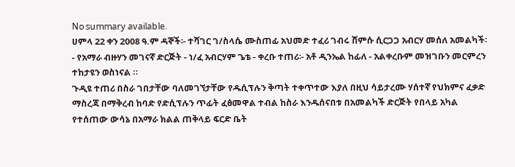No summary available.
ሀምላ 22 ቀን 2008 ዓ.ም ዳኞች፡- ተሻገር ገ/ስላሴ ሙስጠፊ አህመድ ተፈሪ ገብሩ ሸምሱ ሲርጋጋ አብርሃ መሰለ አመልካች፡- የአማራ ብዙሃን መገናኛ ድርጅት - ነ/ፈ አብርሃም ጌቴ - ቀረቡ ተጠሪ፡- አቶ ዲንኤል ከፊለ - አልቀረቡም መዝገቡን መርምረን ተከታዩን ወስነናል ።
ጉዲዩ ተጠሪ በስራ ገበታቸው ባለመገኘታቸው የዱሲፕሉን ቅጣት ተቀጥተው እያለ በዚህ ሳይታረሙ ሃሰተኛ የህክምና ፈቃድ ማስረጃ በማቅረብ ከባድ የድሲፕሉን ጥፊት ፈፅመዋል ተብል ከስራ እንዱሰናበቱ በአመልካች ድርጅት የበላይ አካል የተሰጠው ውሳኔ በአማራ ክልል ጠቅላይ ፍርድ ቤት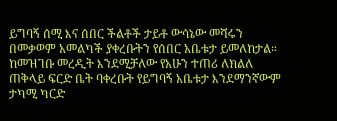ይግባኝ ሰሚ እና ሰበር ችልቶች ታይቶ ውሳኔው መሻሩን በመቃወም አመልካች ያቀረቡትን የሰበር አቤቱታ ይመለከታል።
ከመዝገቡ መረዲት እንደሚቻለው የአሁን ተጠሪ ለክልለ ጠቅላይ ፍርድ ቤት ባቀረቡት የይግባኝ አቤቱታ እንደማንኛውም ታካሚ ካርድ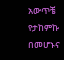አውጥቼ የታከምኩ በመሆኑና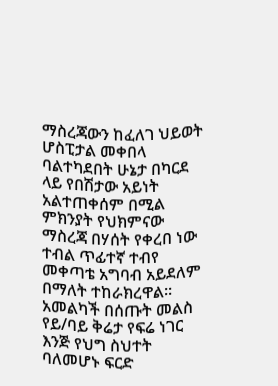ማስረጃውን ከፈለገ ህይወት ሆስፒታል መቀበላ ባልተካደበት ሁኔታ በካርደ ላይ የበሽታው አይነት አልተጠቀሰም በሚል ምክንያት የህክምናው ማስረጃ በሃሰት የቀረበ ነው ተብል ጥፊተኛ ተብየ መቀጣቴ አግባብ አይደለም በማለት ተከራክረዋል። አመልካች በሰጡት መልስ የይ/ባይ ቅሬታ የፍሬ ነገር እንጅ የህግ ስህተት ባለመሆኑ ፍርድ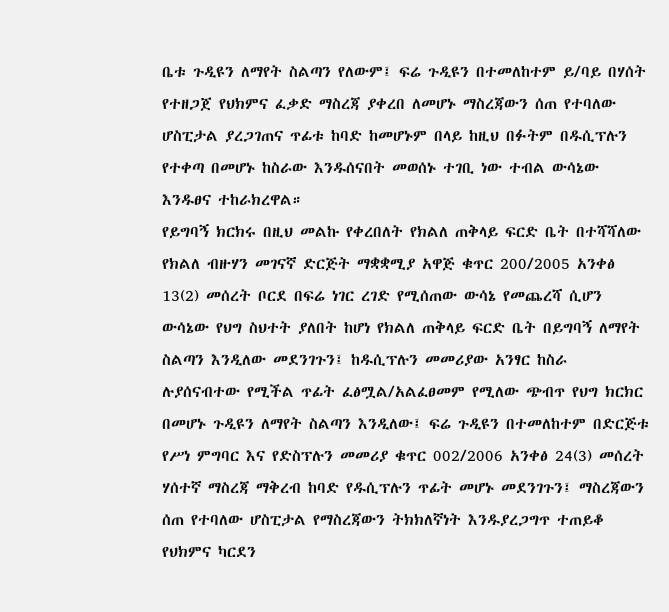ቤቱ ጉዲዩን ለማየት ስልጣን የለውም፤ ፍሬ ጉዲዩን በተመለከተም ይ/ባይ በሃሰት የተዘጋጀ የህክምና ፈቃድ ማስረጃ ያቀረበ ለመሆኑ ማስረጃውን ሰጠ የተባለው ሆስፒታል ያረጋገጠና ጥፊቱ ከባድ ከመሆኑም በላይ ከዚህ በፉትም በዱሲፕሉን የተቀጣ በመሆኑ ከስራው እንዱሰናበት መወሰኑ ተገቢ ነው ተብል ውሳኔው እንዱፀና ተከራክረዋል።
የይግባኝ ክርክሩ በዚህ መልኩ የቀረበለት የክልለ ጠቅላይ ፍርድ ቤት በተሻሻለው የክልለ ብዙሃን መገናኛ ድርጅት ማቋቋሚያ አዋጅ ቁጥር 200/2005 አንቀፅ 13(2) መሰረት ቦርደ በፍሬ ነገር ረገድ የሚሰጠው ውሳኔ የመጨረሻ ሲሆን ውሳኔው የህግ ስህተት ያለበት ከሆነ የክልለ ጠቅላይ ፍርድ ቤት በይግባኝ ለማየት ስልጣን እንዲለው መደንገጉን፤ ከዱሲፕሉን መመሪያው አንፃር ከስራ ሉያሰናብተው የሚችል ጥፊት ፈፅሟል/አልፈፀመም የሚለው ጭብጥ የህግ ክርክር በመሆኑ ጉዲዩን ለማየት ስልጣን እንዲለው፤ ፍሬ ጉዲዩን በተመለከተም በድርጅቱ የሥነ ምግባር እና የድስፕሉን መመሪያ ቁጥር 002/2006 አንቀፅ 24(3) መሰረት ሃሰተኛ ማስረጃ ማቅረብ ከባድ የዱሲፕሉን ጥፊት መሆኑ መደንገጉን፤ ማስረጃውን ሰጠ የተባለው ሆስፒታል የማስረጃውን ትክክለኛነት እንዱያረጋግጥ ተጠይቆ የህክምና ካርደን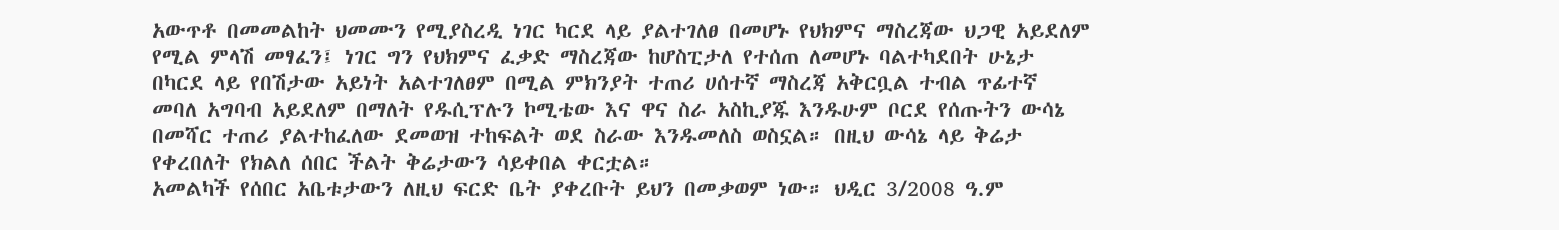አውጥቶ በመመልከት ህመሙን የሚያስረዲ ነገር ካርደ ላይ ያልተገለፀ በመሆኑ የህክምና ማስረጃው ህጋዊ አይደለም የሚል ምላሽ መፃፈን፤ ነገር ግን የህክምና ፈቃድ ማስረጃው ከሆስፒታለ የተሰጠ ለመሆኑ ባልተካደበት ሁኔታ በካርደ ላይ የበሽታው አይነት አልተገለፀም በሚል ምክንያት ተጠሪ ሀሰተኛ ማስረጃ አቅርቧል ተብል ጥፊተኛ መባለ አግባብ አይደለም በማለት የዱሲፕሉን ኮሚቴው እና ዋና ስራ አስኪያጁ እንዱሁም ቦርደ የሰጡትን ውሳኔ በመሻር ተጠሪ ያልተከፈለው ደመወዝ ተከፍልት ወደ ስራው እንዱመለስ ወስኗል። በዚህ ውሳኔ ላይ ቅሬታ የቀረበለት የክልለ ሰበር ችልት ቅሬታውን ሳይቀበል ቀርቷል።
አመልካች የሰበር አቤቱታውን ለዚህ ፍርድ ቤት ያቀረቡት ይህን በመቃወም ነው። ህዲር 3/2008 ዓ.ም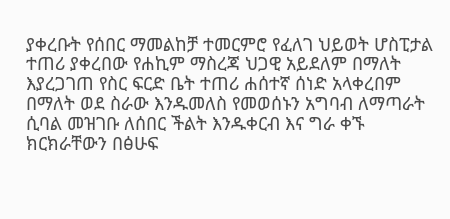ያቀረቡት የሰበር ማመልከቻ ተመርምሮ የፈለገ ህይወት ሆስፒታል ተጠሪ ያቀረበው የሐኪም ማስረጃ ህጋዊ አይደለም በማለት እያረጋገጠ የስር ፍርድ ቤት ተጠሪ ሐሰተኛ ሰነድ አላቀረበም በማለት ወደ ስራው እንዱመለስ የመወሰኑን አግባብ ለማጣራት ሲባል መዝገቡ ለሰበር ችልት እንዱቀርብ እና ግራ ቀኙ ክርክራቸውን በፅሁፍ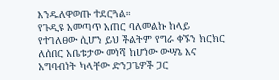እንዱለዋወጡ ተደርጓል።
የጉዲዩ አመጣጥ አጠር ባለመልኩ ከላይ የተገለፀው ሲሆን ይህ ችልትም የግራ ቀኙን ክርክር ለሰበር አቤቱታው መነሻ ከሆነው ውሣኔ እና አግባብነት ካላቸው ድንጋጌዎች ጋር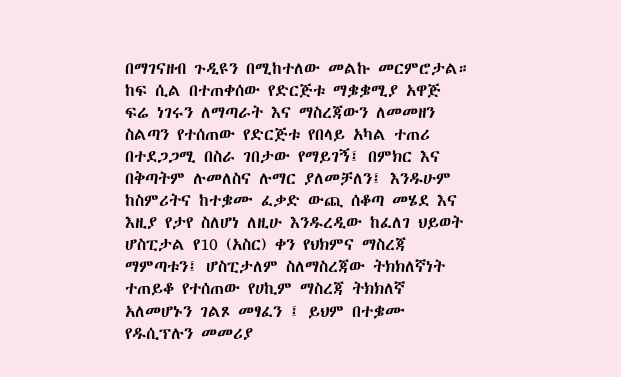በማገናዘብ ጉዲዩን በሚከተለው መልኩ መርምሮታል።
ከፍ ሲል በተጠቀሰው የድርጅቱ ማቌቌሚያ አዋጅ ፍሬ ነገሩን ለማጣራት እና ማስረጃውን ለመመዘን ስልጣን የተሰጠው የድርጅቱ የበላይ አካል ተጠሪ በተደጋጋሚ በስራ ገበታው የማይገኝ፤ በምክር እና በቅጣትም ሉመለስና ሉማር ያለመቻለን፤ እንዱሁም ከስምሪትና ከተቌሙ ፈቃድ ውጪ ሰቆጣ መሄደ እና እዚያ የታየ ስለሆነ ለዚሁ እንዱረዲው ከፈለገ ህይወት ሆስፒታል የ10 (አስር) ቀን የህክምና ማስረጃ ማምጣቱን፤ ሆስፒታለም ስለማስረጃው ትክክለኛነት ተጠይቆ የተሰጠው የሀኪም ማስረጃ ትክክለኛ አለመሆኑን ገልጾ መፃፈን ፤ ይህም በተቌሙ የዱሲፕሉን መመሪያ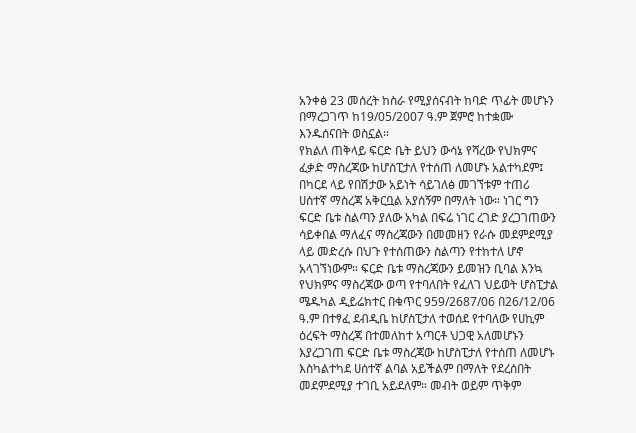አንቀፅ 23 መሰረት ከስራ የሚያሰናብት ከባድ ጥፊት መሆኑን በማረጋገጥ ከ19/05/2007 ዓ.ም ጀምሮ ከተቋሙ እንዱሰናበት ወስኗል።
የክልለ ጠቅላይ ፍርድ ቤት ይህን ውሳኔ የሻረው የህክምና ፈቃድ ማስረጃው ከሆስፒታለ የተሰጠ ለመሆኑ አልተካደም፤ በካርደ ላይ የበሽታው አይነት ሳይገለፅ መገኘቱም ተጠሪ ሀሰተኛ ማስረጃ አቅርቧል አያሰኝም በማለት ነው። ነገር ግን ፍርድ ቤቱ ስልጣን ያለው አካል በፍሬ ነገር ረገድ ያረጋገጠውን ሳይቀበል ማለፈና ማስረጃውን በመመዘን የራሱ መደምደሚያ ላይ መድረሱ በህጉ የተሰጠውን ስልጣን የተከተለ ሆኖ አላገኘነውም። ፍርድ ቤቱ ማስረጃውን ይመዝን ቢባል እንኳ የህክምና ማስረጃው ወጣ የተባለበት የፈለገ ህይወት ሆስፒታል ሜዱካል ዲይሬክተር በቁጥር 959/2687/06 በ26/12/06 ዓ.ም በተፃፈ ደብዲቤ ከሆስፒታለ ተወሰደ የተባለው የሀኪም ዕረፍት ማስረጃ በተመለከተ አጣርቶ ህጋዊ አለመሆኑን እያረጋገጠ ፍርድ ቤቱ ማስረጃው ከሆስፒታለ የተሰጠ ለመሆኑ እስካልተካደ ሀሰተኛ ልባል አይችልም በማለት የደረሰበት መደምደሚያ ተገቢ አይደለም። መብት ወይም ጥቅም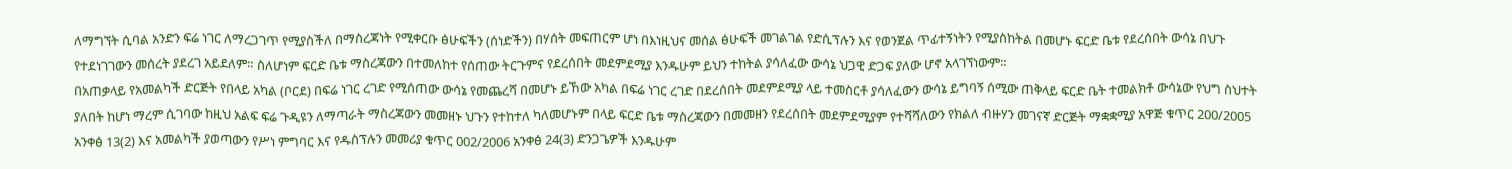ለማግኘት ሲባል አንድን ፍሬ ነገር ለማረጋገጥ የሚያስችለ በማስረጃነት የሚቀርቡ ፅሁፍችን (ሰነድችን) በሃሰት መፍጠርም ሆነ በእነዚህና መሰል ፅሁፍች መገልገል የድሲፕሉን እና የወንጀል ጥፊተኝነትን የሚያስከትል በመሆኑ ፍርድ ቤቱ የደረሰበት ውሳኔ በህጉ የተደነገገውን መሰረት ያደረገ አይደለም። ስለሆነም ፍርድ ቤቱ ማስረጃውን በተመለከተ የሰጠው ትርጉምና የደረሰበት መደምደሚያ እንዱሁም ይህን ተከትል ያሳለፈው ውሳኔ ህጋዊ ድጋፍ ያለው ሆኖ አላገኘነውም።
በአጠቃላይ የአመልካች ድርጅት የበላይ አካል (ቦርደ) በፍሬ ነገር ረገድ የሚሰጠው ውሳኔ የመጨረሻ በመሆኑ ይኸው አካል በፍሬ ነገር ረገድ በደረሰበት መደምደሚያ ላይ ተመስርቶ ያሳለፈውን ውሳኔ ይግባኝ ሰሚው ጠቅላይ ፍርድ ቤት ተመልክቶ ውሳኔው የህግ ስህተት ያለበት ከሆነ ማረም ሲገባው ከዚህ አልፍ ፍሬ ጉዲዩን ለማጣራት ማስረጃውን መመዘኑ ህጉን የተከተለ ካለመሆኑም በላይ ፍርድ ቤቱ ማስረጃውን በመመዘን የደረሰበት መደምደሚያም የተሻሻለውን የክልለ ብዙሃን መገናኛ ድርጅት ማቋቋሚያ አዋጅ ቁጥር 200/2005 አንቀፅ 13(2) እና አመልካች ያወጣውን የሥነ ምግባር እና የዱስፕሉን መመሪያ ቁጥር 002/2006 አንቀፅ 24(3) ድንጋጌዎች እንዱሁም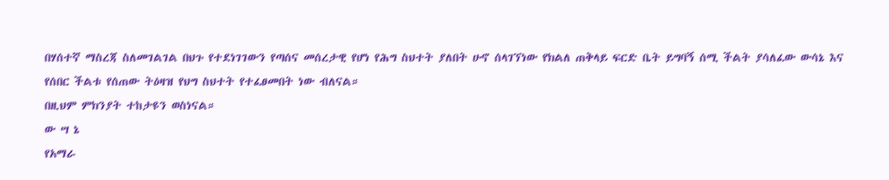በሃሰተኛ ማስረጃ ስለመገልገል በህጉ የተደነገገውን የጣሰና መሰረታዊ የሆነ የሕግ ስህተት ያለበት ሁኖ ሰላገኘነው የክልለ ጠቅላይ ፍርድ ቤት ይግባኝ ሰሚ ችልት ያሳለፈው ውሳኔ እና የሰበር ችልቱ የሰጠው ትዕዛዝ የህግ ስህተት የተፈፀመበት ነው ብለናል።
በዚህም ምክንያት ተከታዩን ወስነናል።
ው ሣ ኔ
የአማራ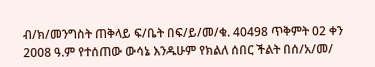ብ/ክ/መንግስት ጠቅላይ ፍ/ቤት በፍ/ይ/መ/ቁ. 40498 ጥቅምት 02 ቀን 2008 ዓ.ም የተሰጠው ውሳኔ እንዱሁም የክልለ ሰበር ችልት በሰ/አ/መ/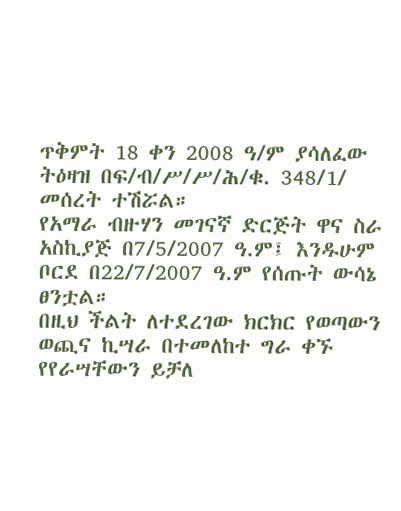ጥቅምት 18 ቀን 2008 ዓ/ም ያሳለፈው ትዕዛዝ በፍ/ብ/ሥ/ሥ/ሕ/ቁ. 348/1/ መሰረት ተሽሯል።
የአማራ ብዙሃን መገናኛ ድርጅት ዋና ስራ አስኪያጅ በ7/5/2007 ዓ.ም፤ እንዱሁም ቦርደ በ22/7/2007 ዓ.ም የሰጡት ውሳኔ ፀንቷል።
በዚህ ችልት ለተደረገው ክርክር የወጣውን ወጪና ኪሣራ በተመለከተ ግራ ቀኙ የየራሣቸውን ይቻለ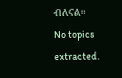ብለናል።
No topics extracted.